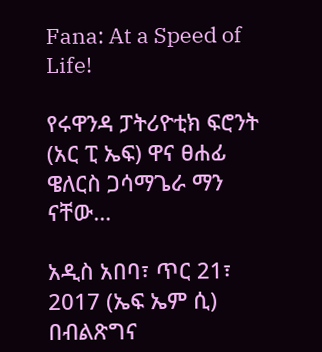Fana: At a Speed of Life!

የሩዋንዳ ፓትሪዮቲክ ፍሮንት (አር ፒ ኤፍ) ዋና ፀሐፊ ዌለርስ ጋሳማጌራ ማን ናቸው…

አዲስ አበባ፣ ጥር 21፣ 2017 (ኤፍ ኤም ሲ) በብልጽግና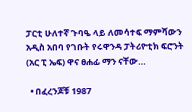ፓርቲ ሁለተኛ ጉባዔ ላይ ለመሳተፍ ማምሻውን አዲስ አበባ የገቡት የሩዋንዳ ፓትሪዮቲክ ፍሮንት (አር ፒ ኤፍ) ዋና ፀሐፊ ማን ናቸው…

  • በፈረንጆቹ 1987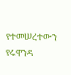የተመሠረተውን የሩዋንዳ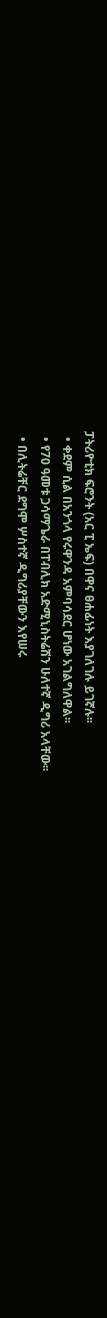ፓትሪዮቲክ ፍሮንት (አር ፒ ኤፍ) በዋና ፀሐፊነት እያገለገሉ ይገኛሉ፡፡
  • ቀደም ሲል በአንጎላ የሩዋንዳ አምባሳደር ሆነው አገልግለዋል፡፡
  • የ70 ዓመቱ ጋሳማጌራ በፐብሊክ አድሚኒስትሬሽን ሁለተኛ ዲግሪ አላቸው፡፡
  • በሊትሬቸር ደግሞ ሦስተኛ ዲግሪያቸውን እየሠሩ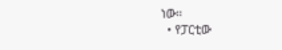ነው፡፡
  • የፓርቲው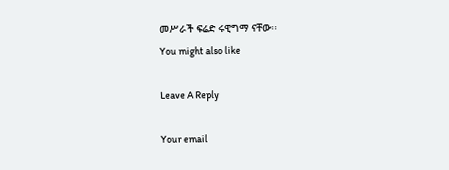መሥራች ፍሬድ ሩዊግማ ናቸው፡፡
You might also like

Leave A Reply

Your email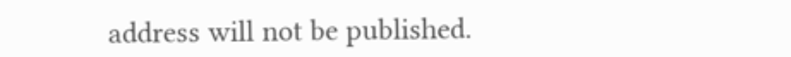address will not be published.